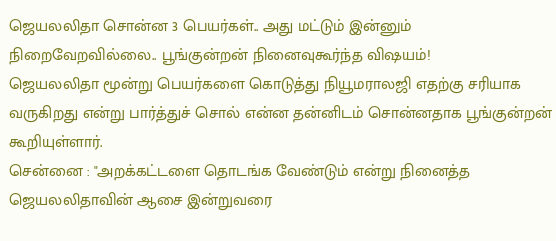ஜெயலலிதா சொன்ன 3 பெயர்கள்.. அது மட்டும் இன்னும் நிறைவேறவில்லை.. பூங்குன்றன் நினைவுகூர்ந்த விஷயம்!
ஜெயலலிதா மூன்று பெயர்களை கொடுத்து நியூமராலஜி எதற்கு சரியாக வருகிறது என்று பார்த்துச் சொல் என்ன தன்னிடம் சொன்னதாக பூங்குன்றன் கூறியுள்ளார்.
சென்னை : "அறக்கட்டளை தொடங்க வேண்டும் என்று நினைத்த ஜெயலலிதாவின் ஆசை இன்றுவரை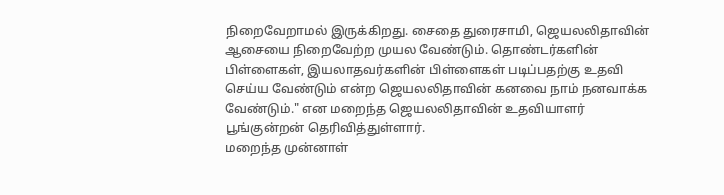நிறைவேறாமல் இருக்கிறது. சைதை துரைசாமி, ஜெயலலிதாவின் ஆசையை நிறைவேற்ற முயல வேண்டும். தொண்டர்களின் பிள்ளைகள், இயலாதவர்களின் பிள்ளைகள் படிப்பதற்கு உதவி செய்ய வேண்டும் என்ற ஜெயலலிதாவின் கனவை நாம் நனவாக்க வேண்டும்." என மறைந்த ஜெயலலிதாவின் உதவியாளர் பூங்குன்றன் தெரிவித்துள்ளார்.
மறைந்த முன்னாள்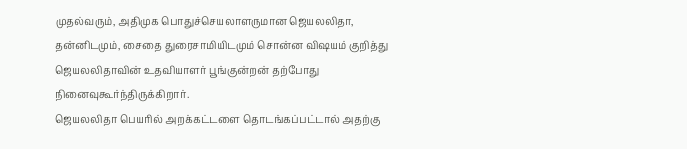முதல்வரும், அதிமுக பொதுச்செயலாளருமான ஜெயலலிதா, தன்னிடமும், சைதை துரைசாமியிடமும் சொன்ன விஷயம் குறித்து ஜெயலலிதாவின் உதவியாளர் பூங்குன்றன் தற்போது நினைவுகூர்ந்திருக்கிறார்.
ஜெயலலிதா பெயரில் அறக்கட்டளை தொடங்கப்பட்டால் அதற்கு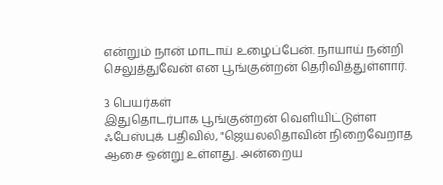என்றும் நான் மாடாய் உழைப்பேன். நாயாய் நன்றி செலுத்துவேன் என பூங்குன்றன் தெரிவித்துள்ளார்.

3 பெயர்கள்
இதுதொடர்பாக பூங்குன்றன் வெளியிட்டுள்ள ஃபேஸ்புக் பதிவில், "ஜெயலலிதாவின் நிறைவேறாத ஆசை ஒன்று உள்ளது. அன்றைய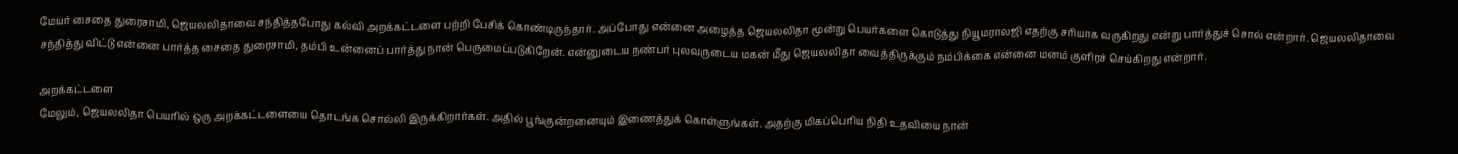மேயர் சைதை துரைசாமி, ஜெயலலிதாவை சந்தித்தபோது கல்வி அறக்கட்டளை பற்றி பேசிக் கொண்டிருந்தார். அப்போது என்னை அழைத்த ஜெயலலிதா மூன்று பெயர்களை கொடுத்து நியூமராலஜி எதற்கு சரியாக வருகிறது என்று பார்த்துச் சொல் என்றார். ஜெயலலிதாவை சந்தித்து விட்டு என்னை பார்த்த சைதை துரைசாமி, தம்பி உன்னைப் பார்த்து நான் பெருமைப்படுகிறேன். என்னுடைய நண்பர் புலவருடைய மகன் மீது ஜெயலலிதா வைத்திருக்கும் நம்பிக்கை என்னை மனம் குளிரச் செய்கிறது என்றார்.

அறக்கட்டளை
மேலும், ஜெயலலிதா பெயரில் ஒரு அறக்கட்டளையை தொடங்க சொல்லி இருக்கிறார்கள். அதில் பூங்குன்றனையும் இணைத்துக் கொள்ளுங்கள். அதற்கு மிகப்பெரிய நிதி உதவியை நான்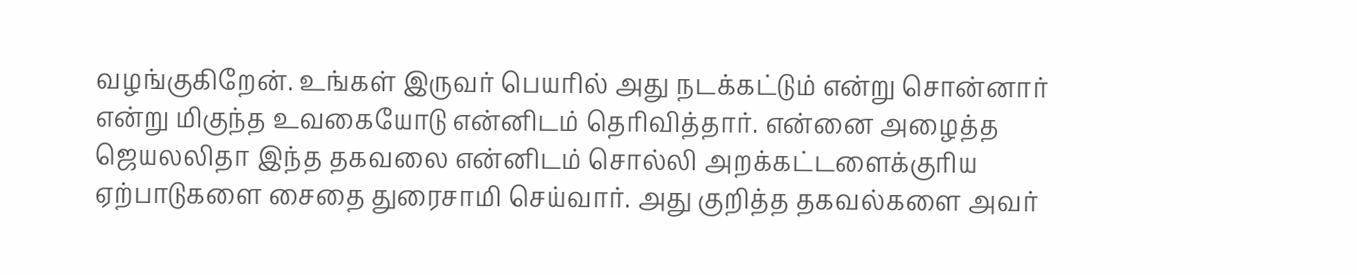வழங்குகிறேன். உங்கள் இருவர் பெயரில் அது நடக்கட்டும் என்று சொன்னார் என்று மிகுந்த உவகையோடு என்னிடம் தெரிவித்தார். என்னை அழைத்த ஜெயலலிதா இந்த தகவலை என்னிடம் சொல்லி அறக்கட்டளைக்குரிய ஏற்பாடுகளை சைதை துரைசாமி செய்வார். அது குறித்த தகவல்களை அவர்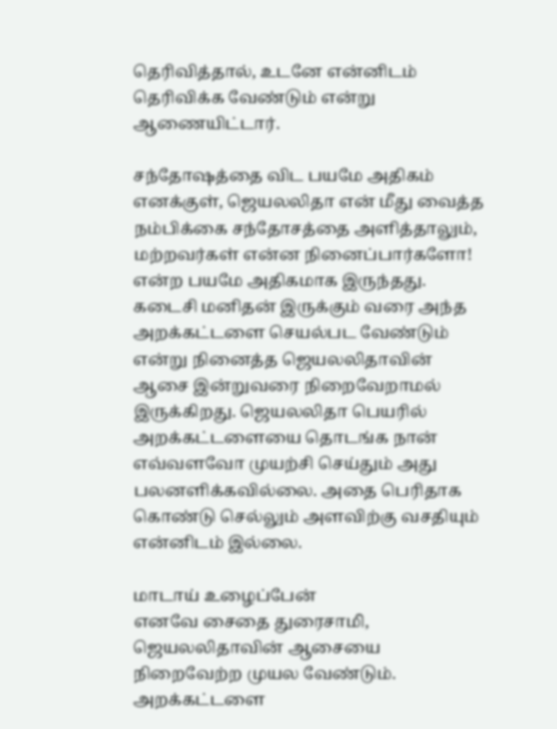தெரிவித்தால், உடனே என்னிடம் தெரிவிக்க வேண்டும் என்று ஆணையிட்டார்.

சந்தோஷத்தை விட பயமே அதிகம்
எனக்குள், ஜெயலலிதா என் மீது வைத்த நம்பிக்கை சந்தோசத்தை அளித்தாலும், மற்றவர்கள் என்ன நினைப்பார்களோ! என்ற பயமே அதிகமாக இருந்தது. கடைசி மனிதன் இருக்கும் வரை அந்த அறக்கட்டளை செயல்பட வேண்டும் என்று நினைத்த ஜெயலலிதாவின் ஆசை இன்றுவரை நிறைவேறாமல் இருக்கிறது. ஜெயலலிதா பெயரில் அறக்கட்டளையை தொடங்க நான் எவ்வளவோ முயற்சி செய்தும் அது பலனளிக்கவில்லை. அதை பெரிதாக கொண்டு செல்லும் அளவிற்கு வசதியும் என்னிடம் இல்லை.

மாடாய் உழைப்பேன்
எனவே சைதை துரைசாமி, ஜெயலலிதாவின் ஆசையை நிறைவேற்ற முயல வேண்டும். அறக்கட்டளை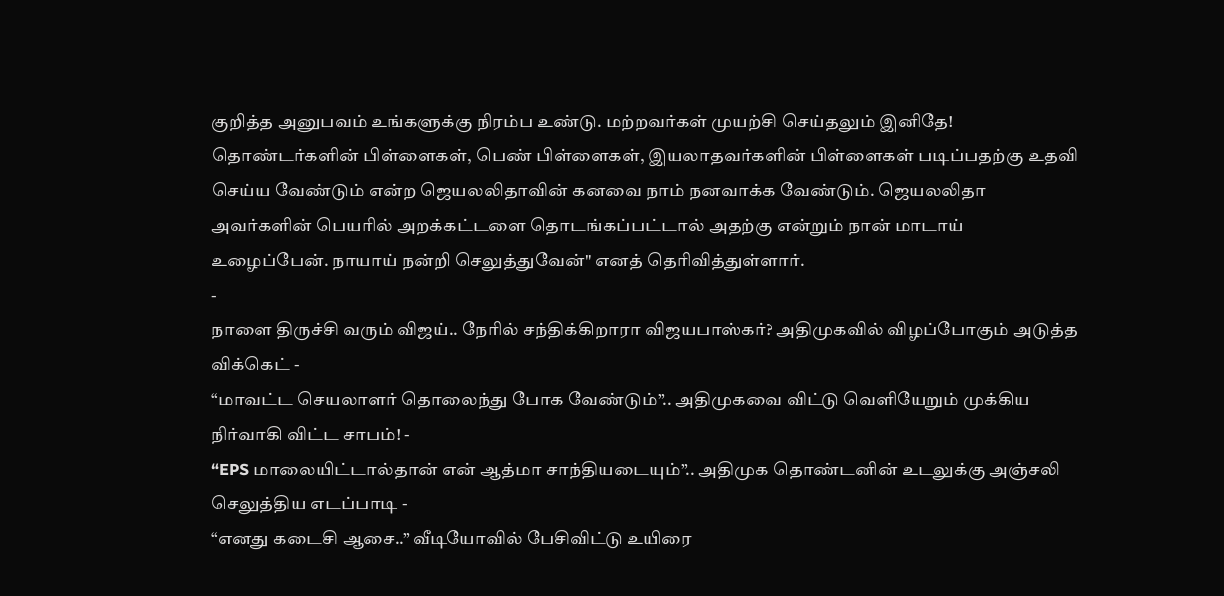குறித்த அனுபவம் உங்களுக்கு நிரம்ப உண்டு. மற்றவர்கள் முயற்சி செய்தலும் இனிதே! தொண்டர்களின் பிள்ளைகள், பெண் பிள்ளைகள், இயலாதவர்களின் பிள்ளைகள் படிப்பதற்கு உதவி செய்ய வேண்டும் என்ற ஜெயலலிதாவின் கனவை நாம் நனவாக்க வேண்டும். ஜெயலலிதா அவர்களின் பெயரில் அறக்கட்டளை தொடங்கப்பட்டால் அதற்கு என்றும் நான் மாடாய் உழைப்பேன். நாயாய் நன்றி செலுத்துவேன்" எனத் தெரிவித்துள்ளார்.
-
நாளை திருச்சி வரும் விஜய்.. நேரில் சந்திக்கிறாரா விஜயபாஸ்கர்? அதிமுகவில் விழப்போகும் அடுத்த விக்கெட் -
“மாவட்ட செயலாளர் தொலைந்து போக வேண்டும்”.. அதிமுகவை விட்டு வெளியேறும் முக்கிய நிர்வாகி விட்ட சாபம்! -
“EPS மாலையிட்டால்தான் என் ஆத்மா சாந்தியடையும்”.. அதிமுக தொண்டனின் உடலுக்கு அஞ்சலி செலுத்திய எடப்பாடி -
“எனது கடைசி ஆசை..” வீடியோவில் பேசிவிட்டு உயிரை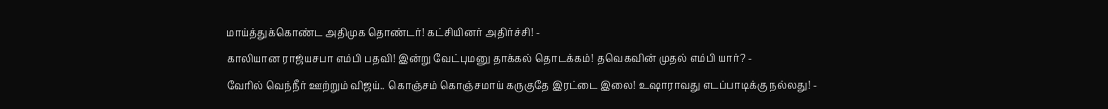மாய்த்துக்கொண்ட அதிமுக தொண்டர்! கட்சியினர் அதிர்ச்சி! -
காலியான ராஜ்யசபா எம்பி பதவி! இன்று வேட்புமனு தாக்கல் தொடக்கம்! தவெகவின் முதல் எம்பி யார்? -
வேரில் வெந்நீர் ஊற்றும் விஜய்.. கொஞ்சம் கொஞ்சமாய் கருகுதே இரட்டை இலை! உஷாராவது எடப்பாடிக்கு நல்லது! -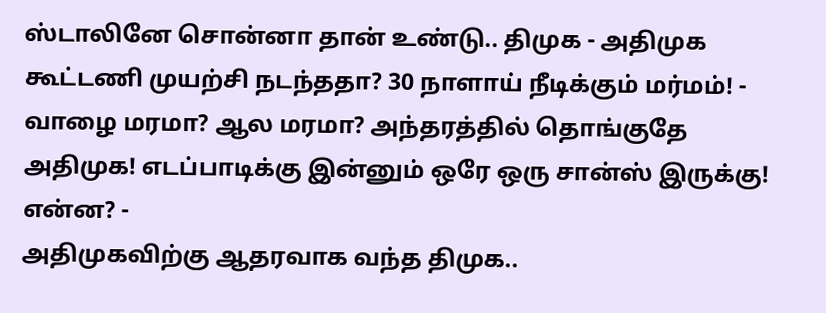ஸ்டாலினே சொன்னா தான் உண்டு.. திமுக - அதிமுக கூட்டணி முயற்சி நடந்ததா? 30 நாளாய் நீடிக்கும் மர்மம்! -
வாழை மரமா? ஆல மரமா? அந்தரத்தில் தொங்குதே அதிமுக! எடப்பாடிக்கு இன்னும் ஒரே ஒரு சான்ஸ் இருக்கு! என்ன? -
அதிமுகவிற்கு ஆதரவாக வந்த திமுக..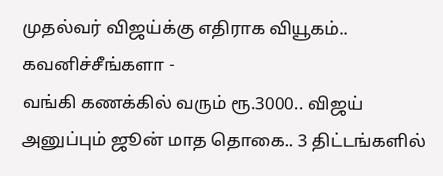முதல்வர் விஜய்க்கு எதிராக வியூகம்.. கவனிச்சீங்களா -
வங்கி கணக்கில் வரும் ரூ.3000.. விஜய் அனுப்பும் ஜூன் மாத தொகை.. 3 திட்டங்களில்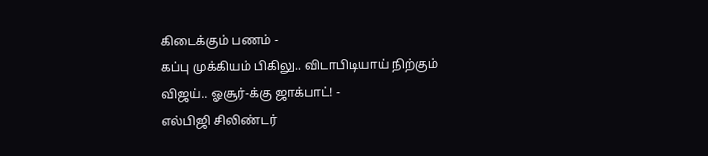கிடைக்கும் பணம் -
கப்பு முக்கியம் பிகிலு.. விடாபிடியாய் நிற்கும் விஜய்.. ஓசூர்-க்கு ஜாக்பாட்! -
எல்பிஜி சிலிண்டர்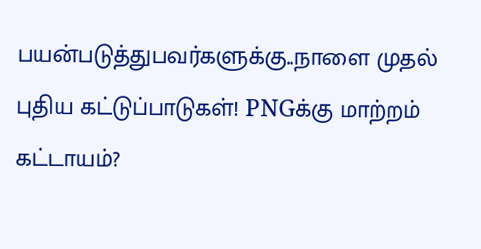பயன்படுத்துபவர்களுக்கு..நாளை முதல் புதிய கட்டுப்பாடுகள்! PNGக்கு மாற்றம் கட்டாயம்?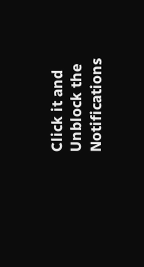Click it and Unblock the Notifications